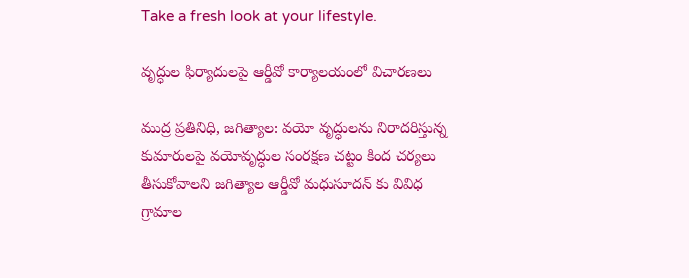Take a fresh look at your lifestyle.

వృద్ధుల ఫిర్యాదులపై ఆర్డీవో కార్యాలయంలో విచారణలు

ముద్ర ప్రతినిధి, జగిత్యాల: వయో వృద్ధులను నిరాదరిస్తున్న కుమారులపై వయోవృద్ధుల సంరక్షణ చట్టం కింద చర్యలు తీసుకోవాలని జగిత్యాల ఆర్డీవో మధుసూదన్ కు వివిధ గ్రామాల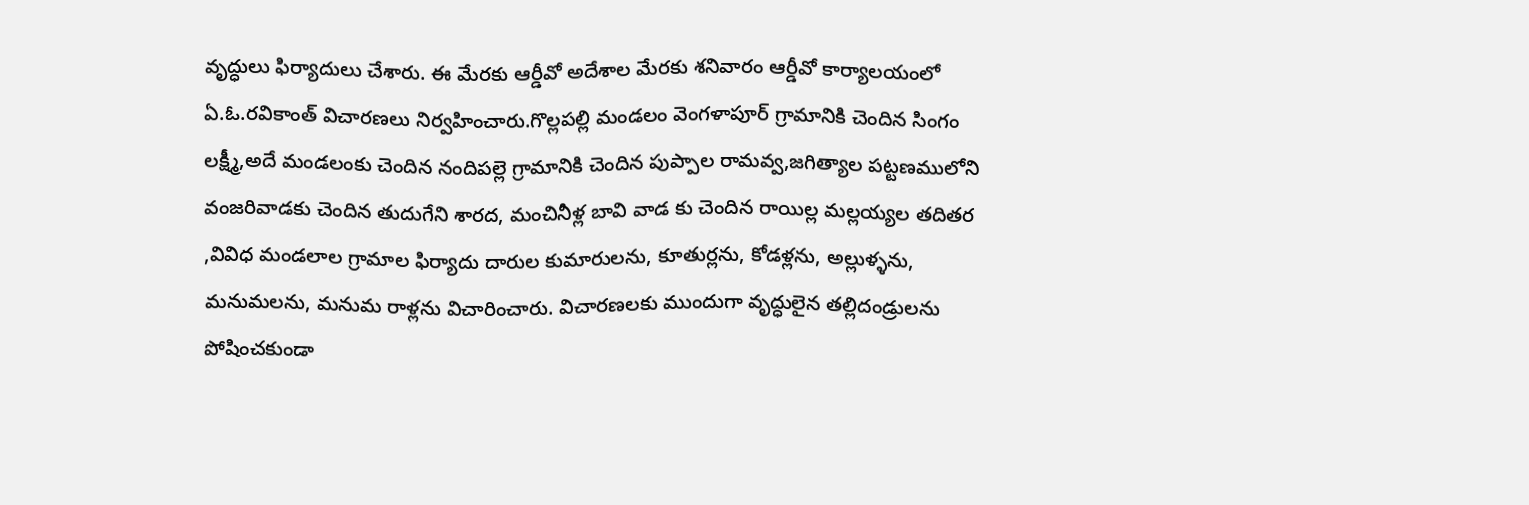వృద్ధులు ఫిర్యాదులు చేశారు. ఈ మేరకు ఆర్డీవో అదేశాల మేరకు శనివారం ఆర్డీవో కార్యాలయంలో ఏ.ఓ.రవికాంత్ విచారణలు నిర్వహించారు.గొల్లపల్లి మండలం వెంగళాపూర్ గ్రామానికి చెందిన సింగం లక్ష్మీ,అదే మండలంకు చెందిన నందిపల్లె గ్రామానికి చెందిన పుప్పాల రామవ్వ,జగిత్యాల పట్టణములోని వంజరివాడకు చెందిన తుదుగేని శారద, మంచినీళ్ల బావి వాడ కు చెందిన రాయిల్ల మల్లయ్యల తదితర ,వివిధ మండలాల గ్రామాల ఫిర్యాదు దారుల కుమారులను, కూతుర్లను, కోడళ్లను, అల్లుళ్ళను, మనుమలను, మనుమ రాళ్లను విచారించారు. విచారణలకు ముందుగా వృద్ధులైన తల్లిదండ్రులను పోషించకుండా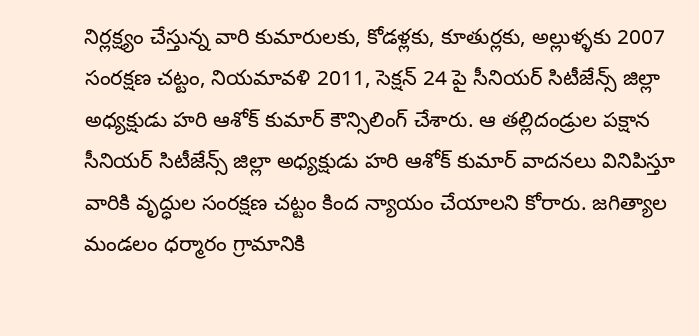నిర్లక్ష్యం చేస్తున్న వారి కుమారులకు, కోడళ్లకు, కూతుర్లకు, అల్లుళ్ళకు 2007 సంరక్షణ చట్టం, నియమావళి 2011, సెక్షన్ 24 పై సీనియర్ సిటీజేన్స్ జిల్లా అధ్యక్షుడు హరి ఆశోక్ కుమార్ కౌన్సిలింగ్ చేశారు. ఆ తల్లిదండ్రుల పక్షాన సీనియర్ సిటీజేన్స్ జిల్లా అధ్యక్షుడు హరి ఆశోక్ కుమార్ వాదనలు వినిపిస్తూ వారికి వృద్ధుల సంరక్షణ చట్టం కింద న్యాయం చేయాలని కోరారు. జగిత్యాల మండలం ధర్మారం గ్రామానికి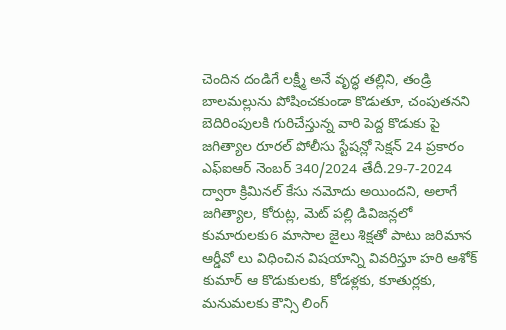చెందిన దండిగే లక్ష్మీ అనే వృద్ధ తల్లిని, తండ్రి బాలమల్లును పోషించకుండా కొడుతూ, చంపుతనని బెదిరింపులకి గురిచేస్తున్న వారి పెద్ద కొడుకు పై జగిత్యాల రూరల్ పోలీసు స్టేషన్లో సెక్షన్ 24 ప్రకారం ఎఫ్ఐఆర్ నెంబర్ 340/2024 తేదీ.29-7-2024 ద్వారా క్రిమినల్ కేసు నమోదు అయిందని, అలాగే జగిత్యాల, కోరుట్ల, మెట్ పల్లి డివిజన్లలో కుమారులకు6 మాసాల జైలు శిక్షతో పాటు జరిమాన ఆర్డీవో లు విధించిన విషయాన్ని వివరిస్తూ హరి ఆశోక్ కుమార్ ఆ కొడుకులకు, కోడళ్లకు, కూతుర్లకు, మనుమలకు కౌన్సి లింగ్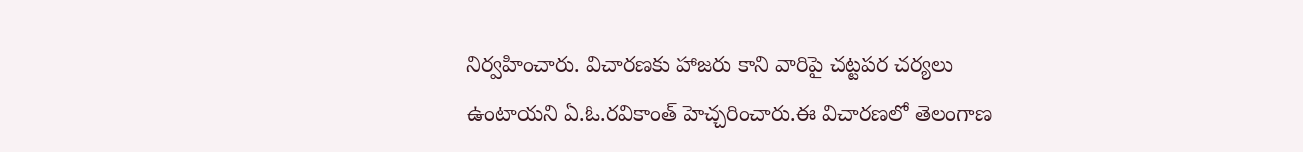నిర్వహించారు. విచారణకు హాజరు కాని వారిపై చట్టపర చర్యలు ఉంటాయని ఏ.ఓ.రవికాంత్ హెచ్చరించారు.ఈ విచారణలో తెలంగాణ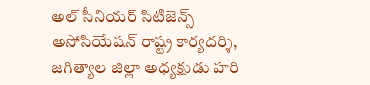అల్ సీనియర్ సిటిజెన్స్ అసోసియేషన్ రాష్ట్ర కార్యదర్శి, జగిత్యాల జిల్లా అధ్యక్షుడు హరి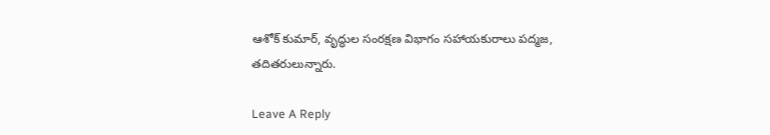ఆశోక్ కుమార్, వృద్ధుల సంరక్షణ విభాగం సహాయకురాలు పద్మజ, తదితరులున్నారు.

Leave A Reply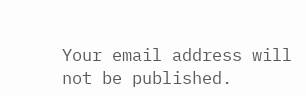Your email address will not be published.